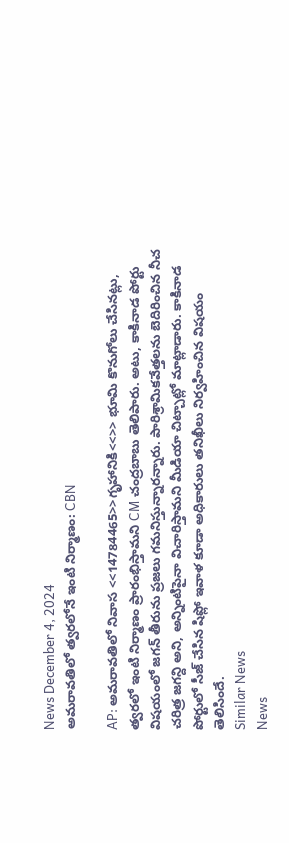News December 4, 2024
అమరావతిలో త్వరలోనే ఇంటి నిర్మాణం: CBN

AP: అమరావతిలో నివాస <<14784465>>గృహానికి<<>> భూమి కొనుగోలు చేసినట్లు, త్వరలో ఇంటి నిర్మాణం ప్రారంభిస్తామని CM చంద్రబాబు తెలిపారు. అటు, కాకినాడ పోర్టు విషయంలో జగన్ తీరును ప్రజలు గమనిస్తున్నారన్నారు. పారిశ్రామికవేత్తలను బెదిరించిన నీచ చరిత్ర జగన్ది అని, అన్నింటిపైనా విచారిస్తామని మీడియా చిట్చాట్లో మాట్లాడారు. కాకినాడ పోర్టులో సీజ్ చేసిన షిప్లో ఇవాళ కూడా అధికారులు తనిఖీలు నిర్వహించిన విషయం తెలిసిందే.
Similar News
News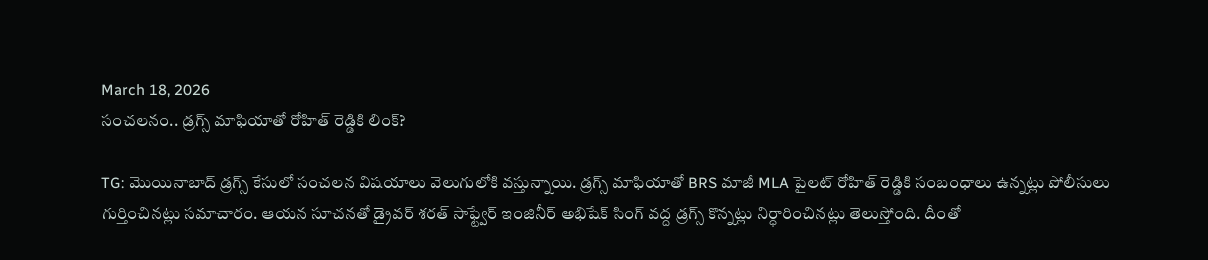March 18, 2026
సంచలనం.. డ్రగ్స్ మాఫియాతో రోహిత్ రెడ్డికి లింక్?

TG: మొయినాబాద్ డ్రగ్స్ కేసులో సంచలన విషయాలు వెలుగులోకి వస్తున్నాయి. డ్రగ్స్ మాఫియాతో BRS మాజీ MLA పైలట్ రోహిత్ రెడ్డికి సంబంధాలు ఉన్నట్లు పోలీసులు గుర్తించినట్లు సమాచారం. ఆయన సూచనతో డ్రైవర్ శరత్ సాఫ్ట్వేర్ ఇంజినీర్ అభిషేక్ సింగ్ వద్ద డ్రగ్స్ కొన్నట్లు నిర్ధారించినట్లు తెలుస్తోంది. దీంతో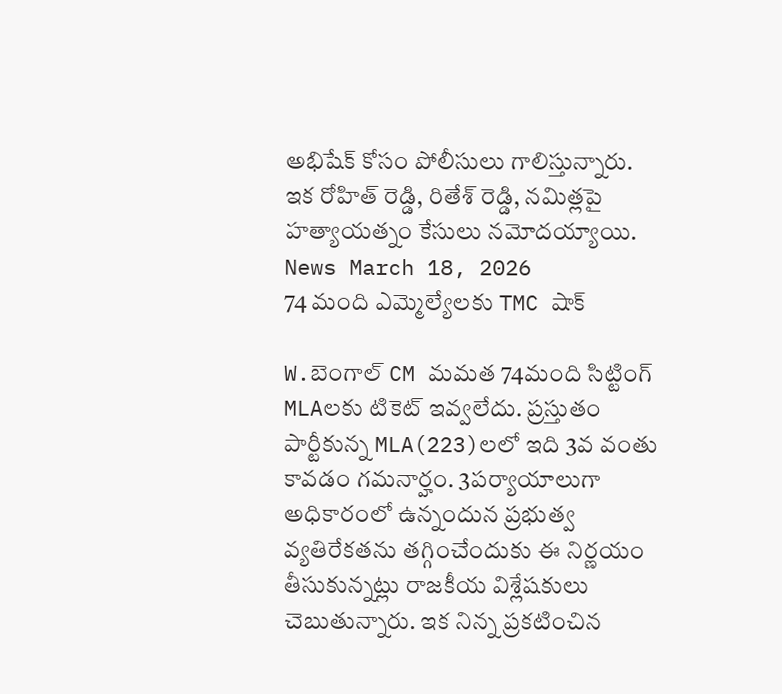అభిషేక్ కోసం పోలీసులు గాలిస్తున్నారు. ఇక రోహిత్ రెడ్డి, రితేశ్ రెడ్డి, నమిత్లపై హత్యాయత్నం కేసులు నమోదయ్యాయి.
News March 18, 2026
74 మంది ఎమ్మెల్యేలకు TMC షాక్

W.బెంగాల్ CM మమత 74మంది సిట్టింగ్ MLAలకు టికెట్ ఇవ్వలేదు. ప్రస్తుతం పార్టీకున్న MLA(223)లలో ఇది 3వ వంతు కావడం గమనార్హం. 3పర్యాయాలుగా అధికారంలో ఉన్నందున ప్రభుత్వ వ్యతిరేకతను తగ్గించేందుకు ఈ నిర్ణయం తీసుకున్నట్లు రాజకీయ విశ్లేషకులు చెబుతున్నారు. ఇక నిన్న ప్రకటించిన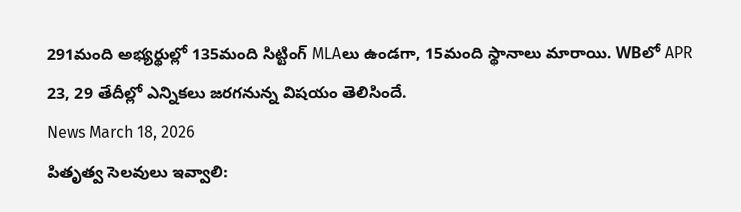291మంది అభ్యర్థుల్లో 135మంది సిట్టింగ్ MLAలు ఉండగా, 15మంది స్థానాలు మారాయి. WBలో APR 23, 29 తేదీల్లో ఎన్నికలు జరగనున్న విషయం తెలిసిందే.
News March 18, 2026
పితృత్వ సెలవులు ఇవ్వాలి: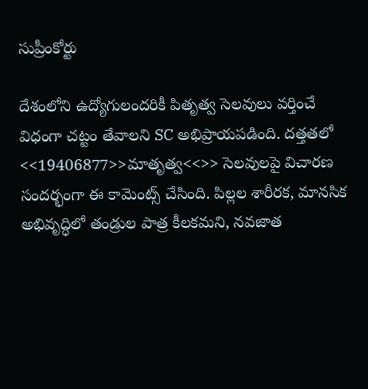సుప్రీంకోర్టు

దేశంలోని ఉద్యోగులందరికీ పితృత్వ సెలవులు వర్తించే విధంగా చట్టం తేవాలని SC అభిప్రాయపడింది. దత్తతలో <<19406877>>మాతృత్వ<<>> సెలవులపై విచారణ సందర్భంగా ఈ కామెంట్స్ చేసింది. పిల్లల శారీరక, మానసిక అభివృద్ధిలో తండ్రుల పాత్ర కీలకమని, నవజాత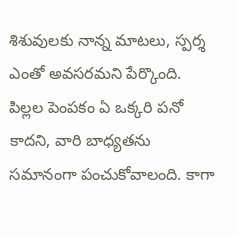శిశువులకు నాన్న మాటలు, స్పర్శ ఎంతో అవసరమని పేర్కొంది. పిల్లల పెంపకం ఏ ఒక్కరి పనో కాదని, వారి బాధ్యతను సమానంగా పంచుకోవాలంది. కాగా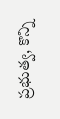ప్రభుత్వ, కొన్ని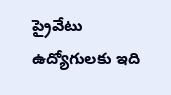ప్రైవేటు ఉద్యోగులకు ఇది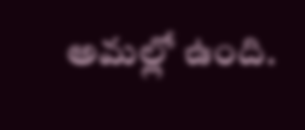అమల్లో ఉంది.